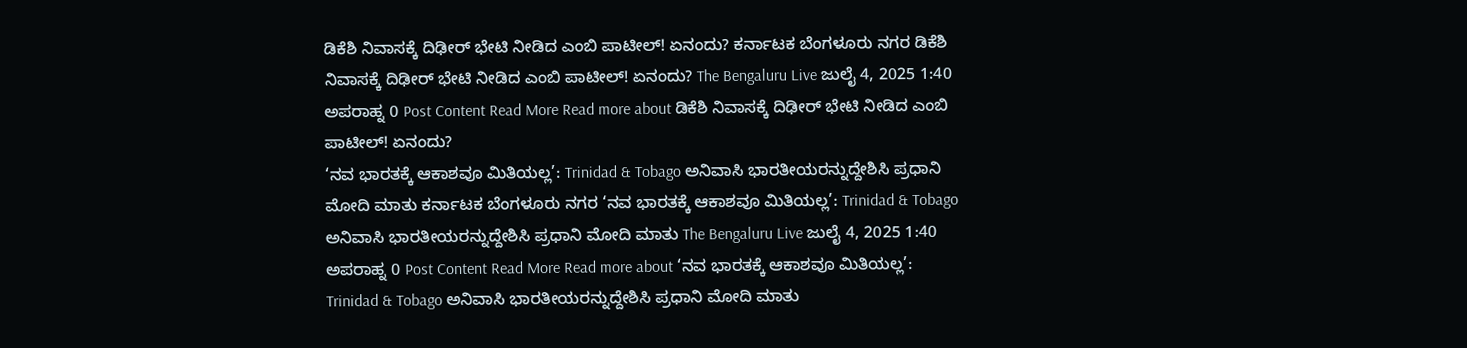ಡಿಕೆಶಿ ನಿವಾಸಕ್ಕೆ ದಿಢೀರ್ ಭೇಟಿ ನೀಡಿದ ಎಂಬಿ ಪಾಟೀಲ್! ಏನಂದು? ಕರ್ನಾಟಕ ಬೆಂಗಳೂರು ನಗರ ಡಿಕೆಶಿ ನಿವಾಸಕ್ಕೆ ದಿಢೀರ್ ಭೇಟಿ ನೀಡಿದ ಎಂಬಿ ಪಾಟೀಲ್! ಏನಂದು? The Bengaluru Live ಜುಲೈ 4, 2025 1:40 ಅಪರಾಹ್ನ 0 Post Content Read More Read more about ಡಿಕೆಶಿ ನಿವಾಸಕ್ಕೆ ದಿಢೀರ್ ಭೇಟಿ ನೀಡಿದ ಎಂಬಿ ಪಾಟೀಲ್! ಏನಂದು?
‘ನವ ಭಾರತಕ್ಕೆ ಆಕಾಶವೂ ಮಿತಿಯಲ್ಲ’: Trinidad & Tobago ಅನಿವಾಸಿ ಭಾರತೀಯರನ್ನುದ್ದೇಶಿಸಿ ಪ್ರಧಾನಿ ಮೋದಿ ಮಾತು ಕರ್ನಾಟಕ ಬೆಂಗಳೂರು ನಗರ ‘ನವ ಭಾರತಕ್ಕೆ ಆಕಾಶವೂ ಮಿತಿಯಲ್ಲ’: Trinidad & Tobago ಅನಿವಾಸಿ ಭಾರತೀಯರನ್ನುದ್ದೇಶಿಸಿ ಪ್ರಧಾನಿ ಮೋದಿ ಮಾತು The Bengaluru Live ಜುಲೈ 4, 2025 1:40 ಅಪರಾಹ್ನ 0 Post Content Read More Read more about ‘ನವ ಭಾರತಕ್ಕೆ ಆಕಾಶವೂ ಮಿತಿಯಲ್ಲ’: Trinidad & Tobago ಅನಿವಾಸಿ ಭಾರತೀಯರನ್ನುದ್ದೇಶಿಸಿ ಪ್ರಧಾನಿ ಮೋದಿ ಮಾತು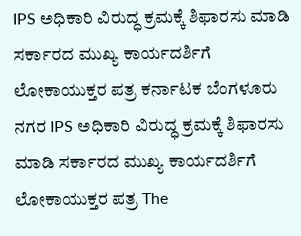IPS ಅಧಿಕಾರಿ ವಿರುದ್ಧ ಕ್ರಮಕ್ಕೆ ಶಿಫಾರಸು ಮಾಡಿ ಸರ್ಕಾರದ ಮುಖ್ಯ ಕಾರ್ಯದರ್ಶಿಗೆ ಲೋಕಾಯುಕ್ತರ ಪತ್ರ ಕರ್ನಾಟಕ ಬೆಂಗಳೂರು ನಗರ IPS ಅಧಿಕಾರಿ ವಿರುದ್ಧ ಕ್ರಮಕ್ಕೆ ಶಿಫಾರಸು ಮಾಡಿ ಸರ್ಕಾರದ ಮುಖ್ಯ ಕಾರ್ಯದರ್ಶಿಗೆ ಲೋಕಾಯುಕ್ತರ ಪತ್ರ The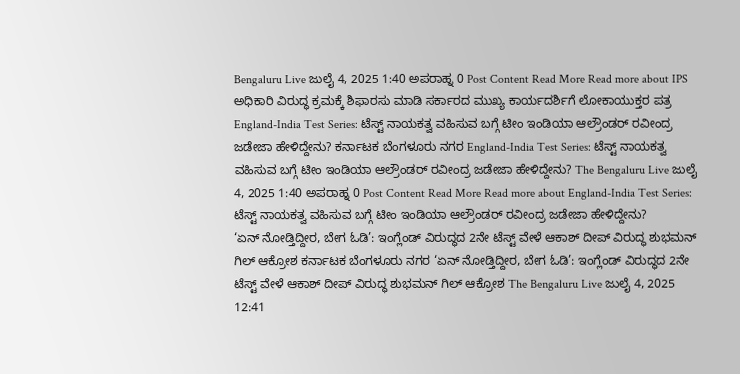Bengaluru Live ಜುಲೈ 4, 2025 1:40 ಅಪರಾಹ್ನ 0 Post Content Read More Read more about IPS ಅಧಿಕಾರಿ ವಿರುದ್ಧ ಕ್ರಮಕ್ಕೆ ಶಿಫಾರಸು ಮಾಡಿ ಸರ್ಕಾರದ ಮುಖ್ಯ ಕಾರ್ಯದರ್ಶಿಗೆ ಲೋಕಾಯುಕ್ತರ ಪತ್ರ
England-India Test Series: ಟೆಸ್ಟ್ ನಾಯಕತ್ವ ವಹಿಸುವ ಬಗ್ಗೆ ಟೀಂ ಇಂಡಿಯಾ ಆಲ್ರೌಂಡರ್ ರವೀಂದ್ರ ಜಡೇಜಾ ಹೇಳಿದ್ದೇನು? ಕರ್ನಾಟಕ ಬೆಂಗಳೂರು ನಗರ England-India Test Series: ಟೆಸ್ಟ್ ನಾಯಕತ್ವ ವಹಿಸುವ ಬಗ್ಗೆ ಟೀಂ ಇಂಡಿಯಾ ಆಲ್ರೌಂಡರ್ ರವೀಂದ್ರ ಜಡೇಜಾ ಹೇಳಿದ್ದೇನು? The Bengaluru Live ಜುಲೈ 4, 2025 1:40 ಅಪರಾಹ್ನ 0 Post Content Read More Read more about England-India Test Series: ಟೆಸ್ಟ್ ನಾಯಕತ್ವ ವಹಿಸುವ ಬಗ್ಗೆ ಟೀಂ ಇಂಡಿಯಾ ಆಲ್ರೌಂಡರ್ ರವೀಂದ್ರ ಜಡೇಜಾ ಹೇಳಿದ್ದೇನು?
‘ಏನ್ ನೋಡ್ತಿದ್ದೀರ, ಬೇಗ ಓಡಿ’: ಇಂಗ್ಲೆಂಡ್ ವಿರುದ್ಧದ 2ನೇ ಟೆಸ್ಟ್ ವೇಳೆ ಆಕಾಶ್ ದೀಪ್ ವಿರುದ್ಧ ಶುಭಮನ್ ಗಿಲ್ ಆಕ್ರೋಶ ಕರ್ನಾಟಕ ಬೆಂಗಳೂರು ನಗರ ‘ಏನ್ ನೋಡ್ತಿದ್ದೀರ, ಬೇಗ ಓಡಿ’: ಇಂಗ್ಲೆಂಡ್ ವಿರುದ್ಧದ 2ನೇ ಟೆಸ್ಟ್ ವೇಳೆ ಆಕಾಶ್ ದೀಪ್ ವಿರುದ್ಧ ಶುಭಮನ್ ಗಿಲ್ ಆಕ್ರೋಶ The Bengaluru Live ಜುಲೈ 4, 2025 12:41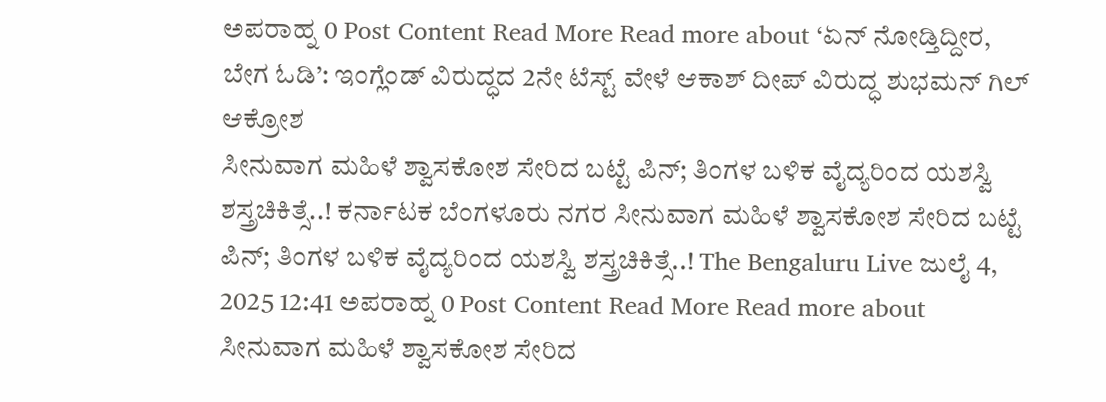ಅಪರಾಹ್ನ 0 Post Content Read More Read more about ‘ಏನ್ ನೋಡ್ತಿದ್ದೀರ, ಬೇಗ ಓಡಿ’: ಇಂಗ್ಲೆಂಡ್ ವಿರುದ್ಧದ 2ನೇ ಟೆಸ್ಟ್ ವೇಳೆ ಆಕಾಶ್ ದೀಪ್ ವಿರುದ್ಧ ಶುಭಮನ್ ಗಿಲ್ ಆಕ್ರೋಶ
ಸೀನುವಾಗ ಮಹಿಳೆ ಶ್ವಾಸಕೋಶ ಸೇರಿದ ಬಟ್ಟೆ ಪಿನ್; ತಿಂಗಳ ಬಳಿಕ ವೈದ್ಯರಿಂದ ಯಶಸ್ವಿ ಶಸ್ತ್ರಚಿಕಿತ್ಸೆ..! ಕರ್ನಾಟಕ ಬೆಂಗಳೂರು ನಗರ ಸೀನುವಾಗ ಮಹಿಳೆ ಶ್ವಾಸಕೋಶ ಸೇರಿದ ಬಟ್ಟೆ ಪಿನ್; ತಿಂಗಳ ಬಳಿಕ ವೈದ್ಯರಿಂದ ಯಶಸ್ವಿ ಶಸ್ತ್ರಚಿಕಿತ್ಸೆ..! The Bengaluru Live ಜುಲೈ 4, 2025 12:41 ಅಪರಾಹ್ನ 0 Post Content Read More Read more about ಸೀನುವಾಗ ಮಹಿಳೆ ಶ್ವಾಸಕೋಶ ಸೇರಿದ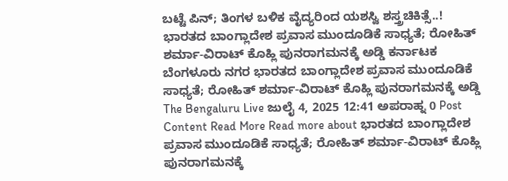ಬಟ್ಟೆ ಪಿನ್; ತಿಂಗಳ ಬಳಿಕ ವೈದ್ಯರಿಂದ ಯಶಸ್ವಿ ಶಸ್ತ್ರಚಿಕಿತ್ಸೆ..!
ಭಾರತದ ಬಾಂಗ್ಲಾದೇಶ ಪ್ರವಾಸ ಮುಂದೂಡಿಕೆ ಸಾಧ್ಯತೆ; ರೋಹಿತ್ ಶರ್ಮಾ-ವಿರಾಟ್ ಕೊಹ್ಲಿ ಪುನರಾಗಮನಕ್ಕೆ ಅಡ್ಡಿ ಕರ್ನಾಟಕ ಬೆಂಗಳೂರು ನಗರ ಭಾರತದ ಬಾಂಗ್ಲಾದೇಶ ಪ್ರವಾಸ ಮುಂದೂಡಿಕೆ ಸಾಧ್ಯತೆ; ರೋಹಿತ್ ಶರ್ಮಾ-ವಿರಾಟ್ ಕೊಹ್ಲಿ ಪುನರಾಗಮನಕ್ಕೆ ಅಡ್ಡಿ The Bengaluru Live ಜುಲೈ 4, 2025 12:41 ಅಪರಾಹ್ನ 0 Post Content Read More Read more about ಭಾರತದ ಬಾಂಗ್ಲಾದೇಶ ಪ್ರವಾಸ ಮುಂದೂಡಿಕೆ ಸಾಧ್ಯತೆ; ರೋಹಿತ್ ಶರ್ಮಾ-ವಿರಾಟ್ ಕೊಹ್ಲಿ ಪುನರಾಗಮನಕ್ಕೆ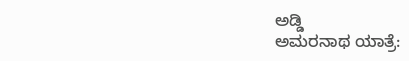ಅಡ್ಡಿ
ಅಮರನಾಥ ಯಾತ್ರೆ: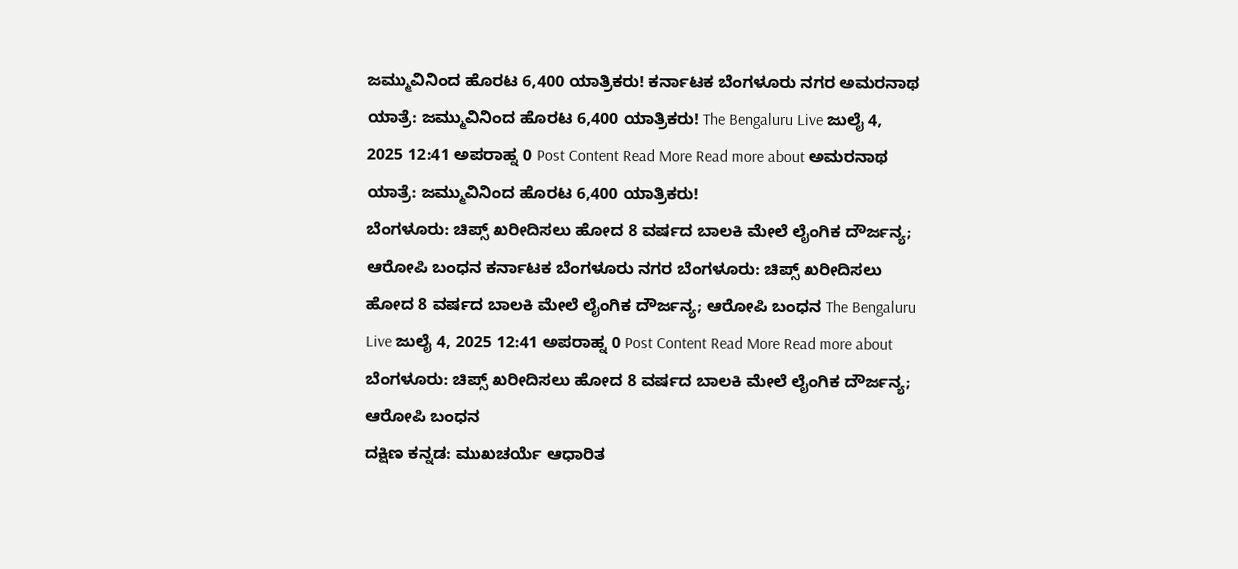ಜಮ್ಮುವಿನಿಂದ ಹೊರಟ 6,400 ಯಾತ್ರಿಕರು! ಕರ್ನಾಟಕ ಬೆಂಗಳೂರು ನಗರ ಅಮರನಾಥ ಯಾತ್ರೆ: ಜಮ್ಮುವಿನಿಂದ ಹೊರಟ 6,400 ಯಾತ್ರಿಕರು! The Bengaluru Live ಜುಲೈ 4, 2025 12:41 ಅಪರಾಹ್ನ 0 Post Content Read More Read more about ಅಮರನಾಥ ಯಾತ್ರೆ: ಜಮ್ಮುವಿನಿಂದ ಹೊರಟ 6,400 ಯಾತ್ರಿಕರು!
ಬೆಂಗಳೂರು: ಚಿಪ್ಸ್ ಖರೀದಿಸಲು ಹೋದ 8 ವರ್ಷದ ಬಾಲಕಿ ಮೇಲೆ ಲೈಂಗಿಕ ದೌರ್ಜನ್ಯ; ಆರೋಪಿ ಬಂಧನ ಕರ್ನಾಟಕ ಬೆಂಗಳೂರು ನಗರ ಬೆಂಗಳೂರು: ಚಿಪ್ಸ್ ಖರೀದಿಸಲು ಹೋದ 8 ವರ್ಷದ ಬಾಲಕಿ ಮೇಲೆ ಲೈಂಗಿಕ ದೌರ್ಜನ್ಯ; ಆರೋಪಿ ಬಂಧನ The Bengaluru Live ಜುಲೈ 4, 2025 12:41 ಅಪರಾಹ್ನ 0 Post Content Read More Read more about ಬೆಂಗಳೂರು: ಚಿಪ್ಸ್ ಖರೀದಿಸಲು ಹೋದ 8 ವರ್ಷದ ಬಾಲಕಿ ಮೇಲೆ ಲೈಂಗಿಕ ದೌರ್ಜನ್ಯ; ಆರೋಪಿ ಬಂಧನ
ದಕ್ಷಿಣ ಕನ್ನಡ: ಮುಖಚರ್ಯೆ ಆಧಾರಿತ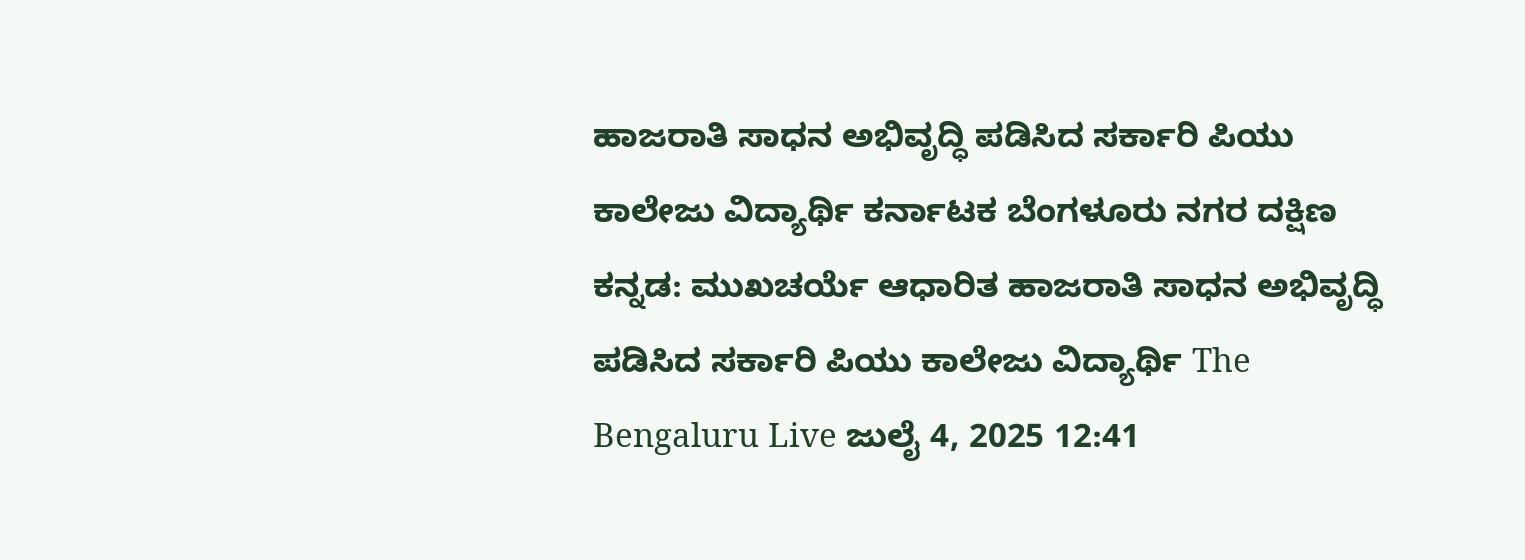ಹಾಜರಾತಿ ಸಾಧನ ಅಭಿವೃದ್ಧಿ ಪಡಿಸಿದ ಸರ್ಕಾರಿ ಪಿಯು ಕಾಲೇಜು ವಿದ್ಯಾರ್ಥಿ ಕರ್ನಾಟಕ ಬೆಂಗಳೂರು ನಗರ ದಕ್ಷಿಣ ಕನ್ನಡ: ಮುಖಚರ್ಯೆ ಆಧಾರಿತ ಹಾಜರಾತಿ ಸಾಧನ ಅಭಿವೃದ್ಧಿ ಪಡಿಸಿದ ಸರ್ಕಾರಿ ಪಿಯು ಕಾಲೇಜು ವಿದ್ಯಾರ್ಥಿ The Bengaluru Live ಜುಲೈ 4, 2025 12:41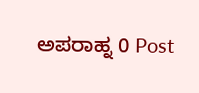ಅಪರಾಹ್ನ 0 Post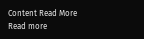Content Read More Read more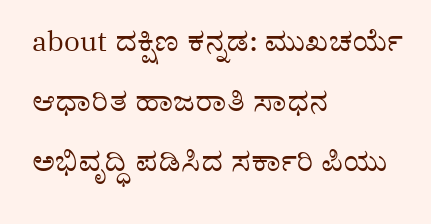about ದಕ್ಷಿಣ ಕನ್ನಡ: ಮುಖಚರ್ಯೆ ಆಧಾರಿತ ಹಾಜರಾತಿ ಸಾಧನ ಅಭಿವೃದ್ಧಿ ಪಡಿಸಿದ ಸರ್ಕಾರಿ ಪಿಯು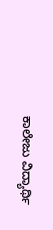ಕಾಲೇಜು ವಿದ್ಯಾರ್ಥಿ